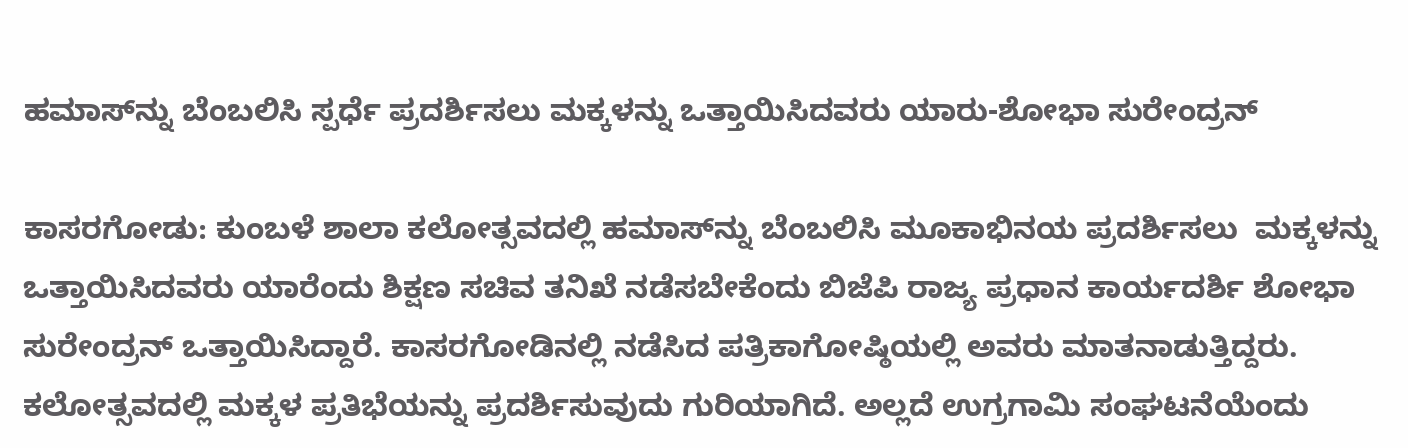ಹಮಾಸ್‌ನ್ನು ಬೆಂಬಲಿಸಿ ಸ್ಪರ್ಧೆ ಪ್ರದರ್ಶಿಸಲು ಮಕ್ಕಳನ್ನು ಒತ್ತಾಯಿಸಿದವರು ಯಾರು-ಶೋಭಾ ಸುರೇಂದ್ರನ್

ಕಾಸರಗೋಡು: ಕುಂಬಳೆ ಶಾಲಾ ಕಲೋತ್ಸವದಲ್ಲಿ ಹಮಾಸ್‌ನ್ನು ಬೆಂಬಲಿಸಿ ಮೂಕಾಭಿನಯ ಪ್ರದರ್ಶಿಸಲು  ಮಕ್ಕಳನ್ನು ಒತ್ತಾಯಿಸಿದವರು ಯಾರೆಂದು ಶಿಕ್ಷಣ ಸಚಿವ ತನಿಖೆ ನಡೆಸಬೇಕೆಂದು ಬಿಜೆಪಿ ರಾಜ್ಯ ಪ್ರಧಾನ ಕಾರ್ಯದರ್ಶಿ ಶೋಭಾ ಸುರೇಂದ್ರನ್ ಒತ್ತಾಯಿಸಿದ್ದಾರೆ. ಕಾಸರಗೋಡಿನಲ್ಲಿ ನಡೆಸಿದ ಪತ್ರಿಕಾಗೋಷ್ಠಿಯಲ್ಲಿ ಅವರು ಮಾತನಾಡುತ್ತಿದ್ದರು. ಕಲೋತ್ಸವದಲ್ಲಿ ಮಕ್ಕಳ ಪ್ರತಿಭೆಯನ್ನು ಪ್ರದರ್ಶಿಸುವುದು ಗುರಿಯಾಗಿದೆ. ಅಲ್ಲದೆ ಉಗ್ರಗಾಮಿ ಸಂಘಟನೆಯೆಂದು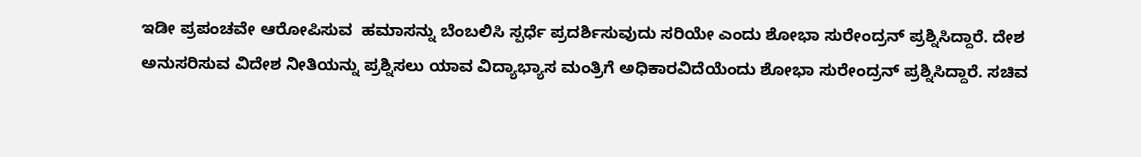ಇಡೀ ಪ್ರಪಂಚವೇ ಆರೋಪಿಸುವ  ಹಮಾಸನ್ನು ಬೆಂಬಲಿಸಿ ಸ್ಪರ್ಧೆ ಪ್ರದರ್ಶಿಸುವುದು ಸರಿಯೇ ಎಂದು ಶೋಭಾ ಸುರೇಂದ್ರನ್ ಪ್ರಶ್ನಿಸಿದ್ದಾರೆ. ದೇಶ ಅನುಸರಿಸುವ ವಿದೇಶ ನೀತಿಯನ್ನು ಪ್ರಶ್ನಿಸಲು ಯಾವ ವಿದ್ಯಾಭ್ಯಾಸ ಮಂತ್ರಿಗೆ ಅಧಿಕಾರವಿದೆಯೆಂದು ಶೋಭಾ ಸುರೇಂದ್ರನ್ ಪ್ರಶ್ನಿಸಿದ್ದಾರೆ. ಸಚಿವ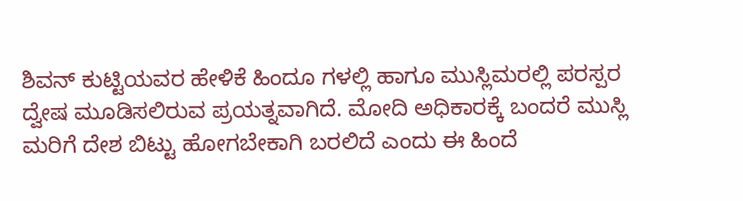ಶಿವನ್ ಕುಟ್ಟಿಯವರ ಹೇಳಿಕೆ ಹಿಂದೂ ಗಳಲ್ಲಿ ಹಾಗೂ ಮುಸ್ಲಿಮರಲ್ಲಿ ಪರಸ್ಪರ ದ್ವೇಷ ಮೂಡಿಸಲಿರುವ ಪ್ರಯತ್ನವಾಗಿದೆ. ಮೋದಿ ಅಧಿಕಾರಕ್ಕೆ ಬಂದರೆ ಮುಸ್ಲಿ ಮರಿಗೆ ದೇಶ ಬಿಟ್ಟು ಹೋಗಬೇಕಾಗಿ ಬರಲಿದೆ ಎಂದು ಈ ಹಿಂದೆ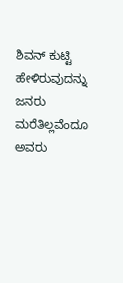ಶಿವನ್ ಕುಟ್ಟಿ ಹೇಳಿರುವುದನ್ನು ಜನರು ಮರೆತಿಲ್ಲವೆಂದೂ ಅವರು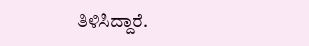ತಿಳಿಸಿದ್ದಾರೆ.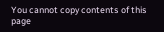You cannot copy contents of this page